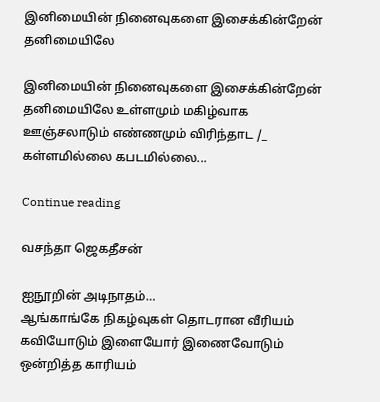இனிமையின் நினைவுகளை இசைக்கின்றேன் தனிமையிலே

இனிமையின் நினைவுகளை இசைக்கின்றேன் தனிமையிலே உள்ளமும் மகிழ்வாக ஊஞ்சலாடும் எண்ணமும் விரிந்தாட /_ கள்ளமில்லை கபடமில்லை...

Continue reading

வசந்தா ஜெகதீசன்

ஐநூறின் அடிநாதம்…
ஆங்காங்கே நிகழ்வுகள் தொடரான வீரியம்
கவியோடும் இளையோர் இணைவோடும் ஒன்றித்த காரியம்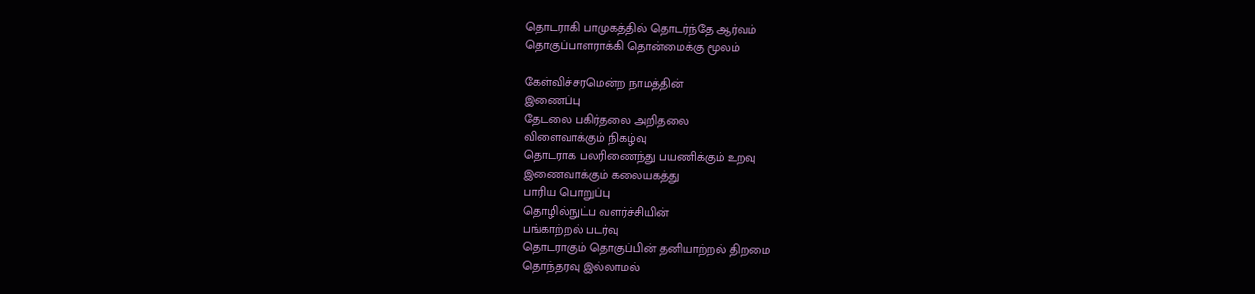தொடராகி பாமுகத்தில் தொடர்ந்தே ஆர்வம்
தொகுப்பாளராக்கி தொன்மைக்கு மூலம்

கேள்விச்சரமென்ற நாமத்தின்
இணைப்பு
தேடலை பகிர்தலை அறிதலை
விளைவாக்கும் நிகழ்வு
தொடராக பலரிணைந்து பயணிக்கும் உறவு
இணைவாக்கும் கலையகத்து
பாரிய பொறுப்பு
தொழில்நுட்ப வளர்ச்சியின்
பங்காற்றல் படர்வு
தொடராகும் தொகுப்பின் தனியாற்றல் திறமை
தொந்தரவு இல்லாமல்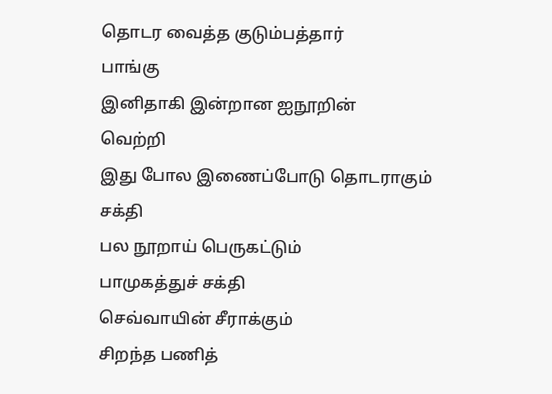தொடர வைத்த குடும்பத்தார்
பாங்கு
இனிதாகி இன்றான ஐநூறின்
வெற்றி
இது போல இணைப்போடு தொடராகும் சக்தி
பல நூறாய் பெருகட்டும்
பாமுகத்துச் சக்தி
செவ்வாயின் சீராக்கும்
சிறந்த பணித்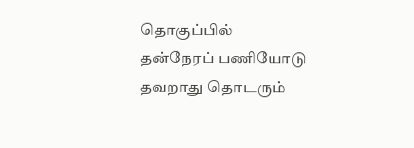தொகுப்பில்
தன்நேரப் பணியோடு
தவறாது தொடரும்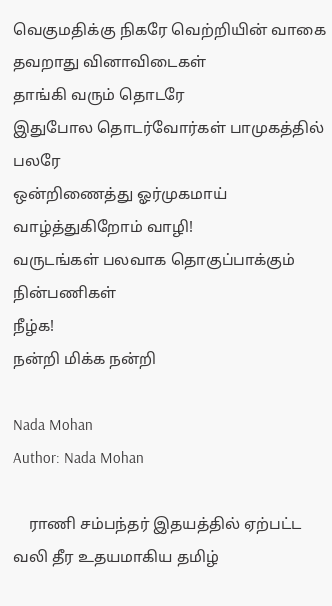வெகுமதிக்கு நிகரே வெற்றியின் வாகை
தவறாது வினாவிடைகள்
தாங்கி வரும் தொடரே
இதுபோல தொடர்வோர்கள் பாமுகத்தில் பலரே
ஒன்றிணைத்து ஓர்முகமாய்
வாழ்த்துகிறோம் வாழி!
வருடங்கள் பலவாக தொகுப்பாக்கும் நின்பணிகள்
நீழ்க!
நன்றி மிக்க நன்றி

Nada Mohan
Author: Nada Mohan

    ராணி சம்பந்தர் இதயத்தில் ஏற்பட்ட வலி தீர உதயமாகிய தமிழ்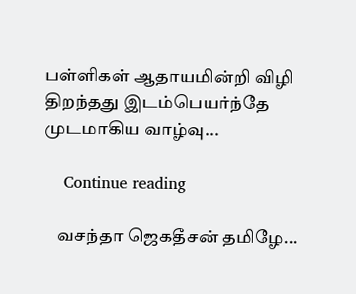பள்ளிகள் ஆதாயமின்றி விழி திறந்தது இடம்பெயர்ந்தே முடமாகிய வாழ்வு...

    Continue reading

    வசந்தா ஜெகதீசன் தமிழே...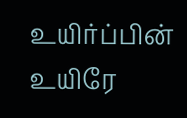உயிர்ப்பின் உயிரே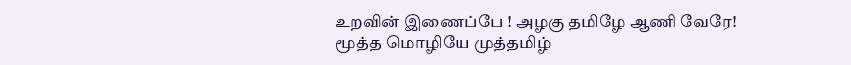உறவின் இணைப்பே ! அழகு தமிழே ஆணி வேரே! மூத்த மொழியே முத்தமிழ்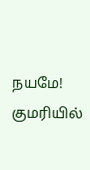நயமே! குமரியில்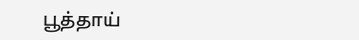பூத்தாய்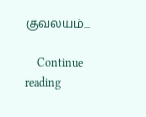குவலயம்...

    Continue reading